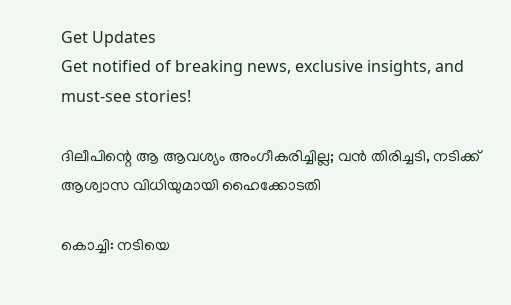Get Updates
Get notified of breaking news, exclusive insights, and must-see stories!

ദിലീപിന്റെ ആ ആവശ്യം അംഗീകരിച്ചില്ല; വന്‍ തിരിച്ചടി, നടിക്ക് ആശ്വാസ വിധിയുമായി ഹൈക്കോടതി

കൊച്ചി: നടിയെ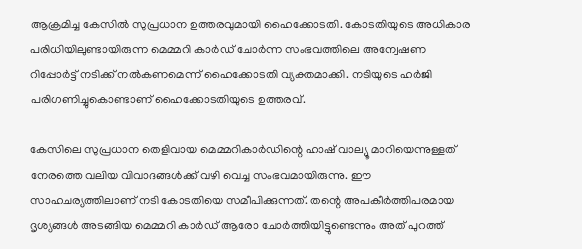ആക്രമിച്ച കേസില്‍ സുപ്രധാന ഉത്തരവുമായി ഹൈക്കോടതി. കോടതിയുടെ അധികാര പരിധിയിലുണ്ടായിരുന്ന മെമ്മറി കാർഡ് ചോർന്ന സംഭവത്തിലെ അന്വേഷണ റിപ്പോർട്ട് നടിക്ക് നല്‍കണമെന്ന് ഹൈക്കോടതി വ്യക്തമാക്കി. നടിയുടെ ഹർജി പരിഗണിച്ചുകൊണ്ടാണ് ഹൈക്കോടതിയുടെ ഉത്തരവ്.

കേസിലെ സുപ്രധാന തെളിവായ മെമ്മറികാർഡിന്റെ ഹാഷ് വാല്യൂ മാറിയെന്നുള്ളത് നേരത്തെ വലിയ വിവാദങ്ങള്‍ക്ക് വഴി വെച്ച സംഭവമായിരുന്നു. ഈ സാഹചര്യത്തിലാണ് നടി കോടതിയെ സമീപിക്കുന്നത്. തന്റെ അപകീർത്തിപരമായ ദൃശ്യങ്ങള്‍ അടങ്ങിയ മെമ്മറി കാർഡ് ആരോ ചോർത്തിയിട്ടുണ്ടെന്നും അത് പുറത്ത്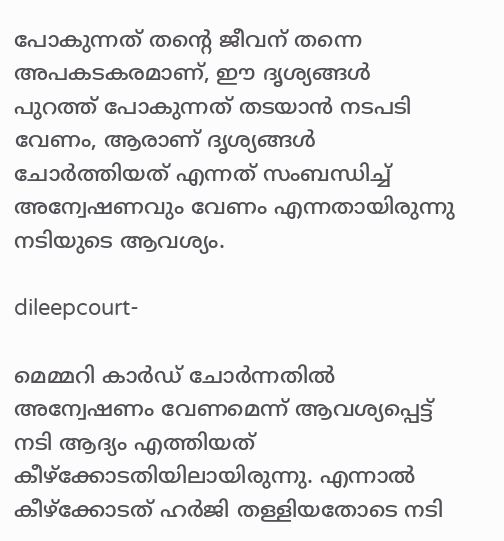പോകുന്നത് തന്റെ ജീവന് തന്നെ അപകടകരമാണ്, ഈ ദൃശ്യങ്ങള്‍ പുറത്ത് പോകുന്നത് തടയാന്‍ നടപടി വേണം, ആരാണ് ദൃശ്യങ്ങള്‍ ചോർത്തിയത് എന്നത് സംബന്ധിച്ച് അന്വേഷണവും വേണം എന്നതായിരുന്നു നടിയുടെ ആവശ്യം.

dileepcourt-

മെമ്മറി കാർഡ് ചോർന്നതില്‍ അന്വേഷണം വേണമെന്ന് ആവശ്യപ്പെട്ട് നടി ആദ്യം എത്തിയത് കീഴ്ക്കോടതിയിലായിരുന്നു. എന്നാല്‍ കീഴ്ക്കോടത് ഹർജി തള്ളിയതോടെ നടി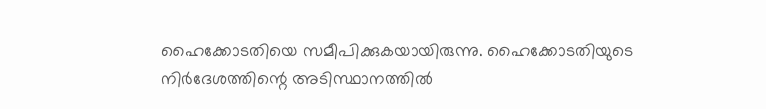ഹൈക്കോടതിയെ സമീപിക്കുകയായിരുന്നു. ഹൈക്കോടതിയുടെ നിർദേശത്തിന്റെ അടിസ്ഥാനത്തില്‍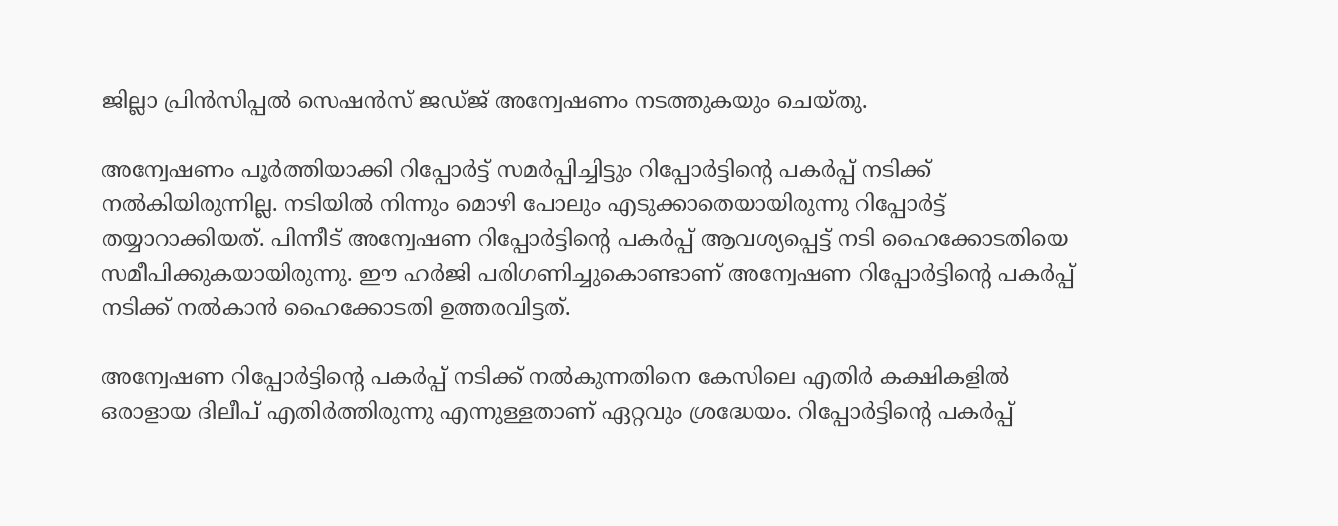ജില്ലാ പ്രിന്‍സിപ്പല്‍ സെഷന്‍സ് ജഡ്ജ് അന്വേഷണം നടത്തുകയും ചെയ്തു.

അന്വേഷണം പൂർത്തിയാക്കി റിപ്പോർട്ട് സമർപ്പിച്ചിട്ടും റിപ്പോർട്ടിന്റെ പകർപ്പ് നടിക്ക് നല്‍കിയിരുന്നില്ല. നടിയില്‍ നിന്നും മൊഴി പോലും എടുക്കാതെയായിരുന്നു റിപ്പോർട്ട് തയ്യാറാക്കിയത്. പിന്നീട് അന്വേഷണ റിപ്പോർട്ടിന്റെ പകർപ്പ് ആവശ്യപ്പെട്ട് നടി ഹൈക്കോടതിയെ സമീപിക്കുകയായിരുന്നു. ഈ ഹർജി പരിഗണിച്ചുകൊണ്ടാണ് അന്വേഷണ റിപ്പോർട്ടിന്റെ പകർപ്പ് നടിക്ക് നല്‍കാന്‍ ഹൈക്കോടതി ഉത്തരവിട്ടത്.

അന്വേഷണ റിപ്പോർട്ടിന്റെ പകർപ്പ് നടിക്ക് നല്‍കുന്നതിനെ കേസിലെ എതിർ കക്ഷികളില്‍ ഒരാളായ ദിലീപ് എതിർത്തിരുന്നു എന്നുള്ളതാണ് ഏറ്റവും ശ്രദ്ധേയം. റിപ്പോർട്ടിന്റെ പകർപ്പ്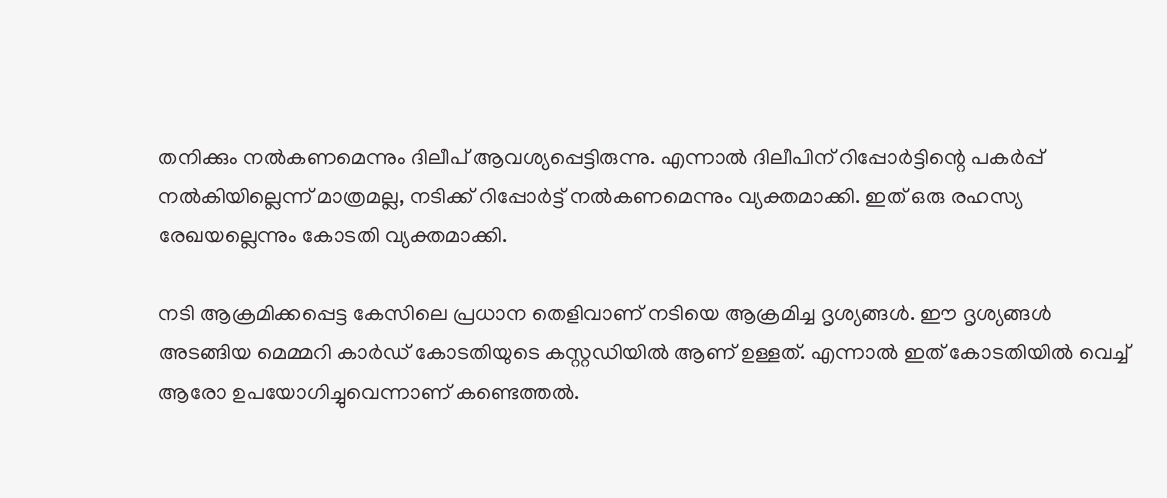തനിക്കും നല്‍കണമെന്നും ദിലീപ് ആവശ്യപ്പെട്ടിരുന്നു. എന്നാല്‍ ദിലീപിന് റിപ്പോർട്ടിന്റെ പകർപ്പ് നല്‍കിയില്ലെന്ന് മാത്രമല്ല, നടിക്ക് റിപ്പോർട്ട് നല്‍കണമെന്നും വ്യക്തമാക്കി. ഇത് ഒരു രഹസ്യ രേഖയല്ലെന്നും കോടതി വ്യക്തമാക്കി.

നടി ആക്രമിക്കപ്പെട്ട കേസിലെ പ്രധാന തെളിവാണ് നടിയെ ആക്രമിച്ച ദൃശ്യങ്ങൾ. ഈ ദൃശ്യങ്ങൾ അടങ്ങിയ മെമ്മറി കാർഡ് കോടതിയുടെ കസ്റ്റഡിയിൽ ആണ് ഉള്ളത്. എന്നാൽ ഇത് കോടതിയിൽ വെച്ച് ആരോ ഉപയോഗിച്ചുവെന്നാണ് കണ്ടെത്തൽ.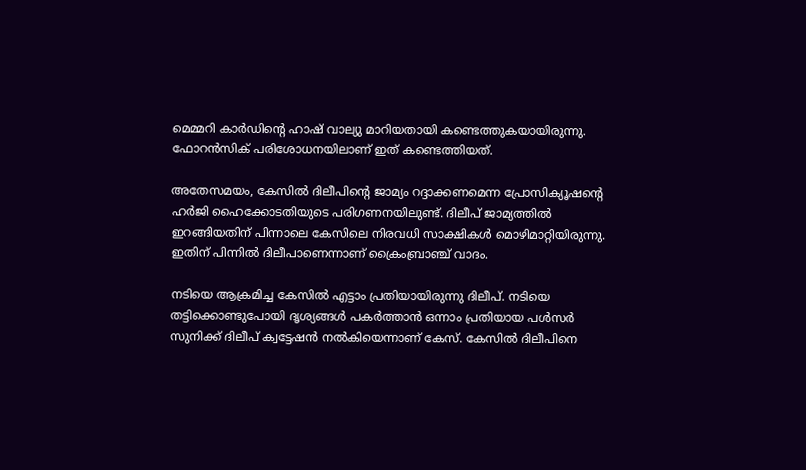മെമ്മറി കാർഡിന്റെ ഹാഷ് വാല്യു മാറിയതായി കണ്ടെത്തുകയായിരുന്നു. ഫോറൻസിക് പരിശോധനയിലാണ് ഇത് കണ്ടെത്തിയത്.

അതേസമയം, കേസില്‍ ദിലീപിന്റെ ജാമ്യം റദ്ദാക്കണമെന്ന പ്രോസിക്യൂഷന്റെ ഹർജി ഹൈക്കോടതിയുടെ പരിഗണനയിലുണ്ട്. ദിലീപ് ജാമ്യത്തില്‍ ഇറങ്ങിയതിന് പിന്നാലെ കേസിലെ നിരവധി സാക്ഷികള്‍ മൊഴിമാറ്റിയിരുന്നു. ഇതിന് പിന്നില്‍ ദിലീപാണെന്നാണ് ക്രൈംബ്രാഞ്ച് വാദം.

നടിയെ ആക്രമിച്ച കേസിൽ എട്ടാം പ്രതിയായിരുന്നു ദിലീപ്. നടിയെ തട്ടിക്കൊണ്ടുപോയി ദൃശ്യങ്ങൾ പകർത്താൻ ഒന്നാം പ്രതിയായ പള്‍സർ സുനിക്ക് ദിലീപ് ക്വട്ടേഷൻ നൽകിയെന്നാണ് കേസ്. കേസില്‍ ദിലീപിനെ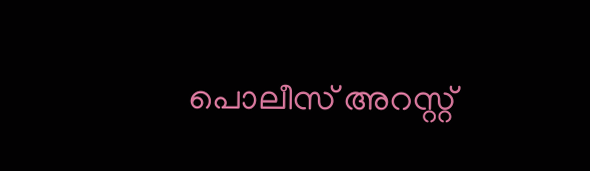പൊലീസ് അറസ്റ്റ്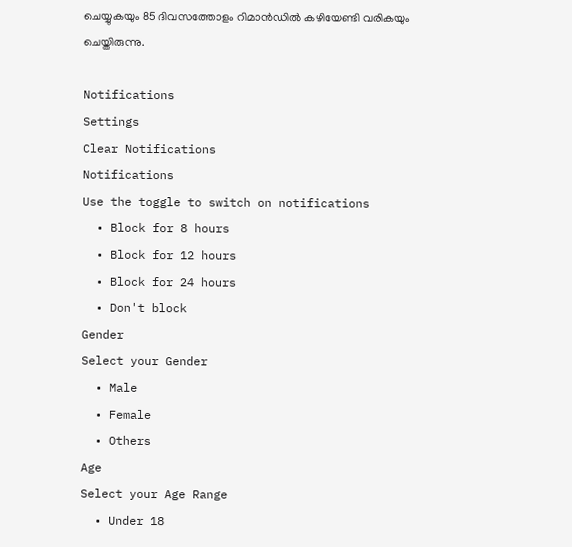ചെയ്യുകയും 85 ദിവസത്തോളം റിമാന്‍ഡില്‍ കഴിയേണ്ടി വരികയും ചെയ്തിരുന്നു.

Notifications
Settings
Clear Notifications
Notifications
Use the toggle to switch on notifications
  • Block for 8 hours
  • Block for 12 hours
  • Block for 24 hours
  • Don't block
Gender
Select your Gender
  • Male
  • Female
  • Others
Age
Select your Age Range
  • Under 18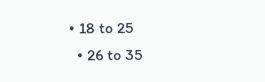• 18 to 25
  • 26 to 35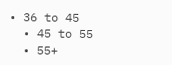• 36 to 45
  • 45 to 55
  • 55+